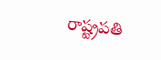రాష్ట్రపతి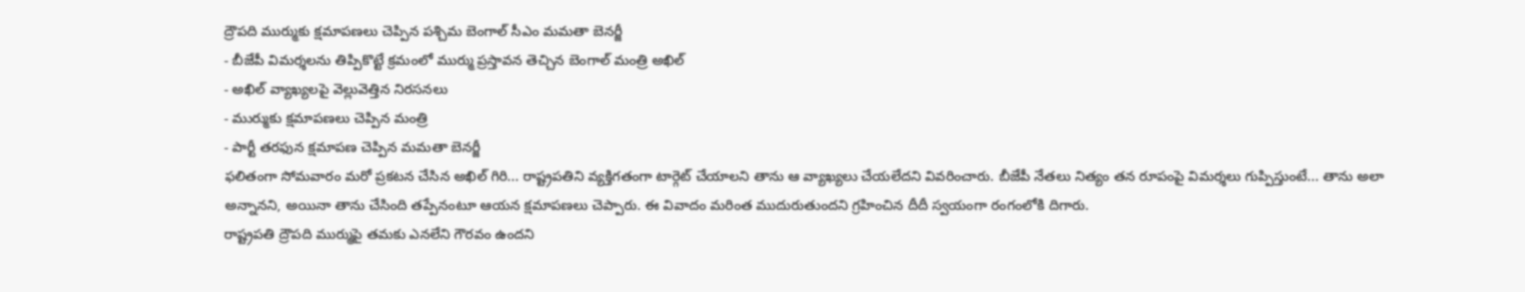ద్రౌపది ముర్ముకు క్షమాపణలు చెప్పిన పశ్చిమ బెంగాల్ సీఎం మమతా బెనర్జీ
- బీజేపీ విమర్శలను తిప్పికొట్టే క్రమంలో ముర్ము ప్రస్తావన తెచ్చిన బెంగాల్ మంత్రి అఖిల్
- అఖిల్ వ్యాఖ్యలపై వెల్లువెత్తిన నిరసనలు
- ముర్ముకు క్షమాపణలు చెప్పిన మంత్రి
- పార్టీ తరఫున క్షమాపణ చెప్పిన మమతా బెనర్జీ
ఫలితంగా సోమవారం మరో ప్రకటన చేసిన అఖిల్ గిరి... రాష్ట్రపతిని వ్యక్తిగతంగా టార్గెట్ చేయాలని తాను ఆ వ్యాఖ్యలు చేయలేదని వివరించారు. బీజేపీ నేతలు నిత్యం తన రూపంపై విమర్శలు గుప్పిస్తుంటే... తాను అలా అన్నానని, అయినా తాను చేసింది తప్పేనంటూ ఆయన క్షమాపణలు చెప్పారు. ఈ వివాదం మరింత ముదురుతుందని గ్రహించిన దీదీ స్వయంగా రంగంలోకి దిగారు.
రాష్ట్రపతి ద్రౌపది ముర్ముపై తమకు ఎనలేని గౌరవం ఉందని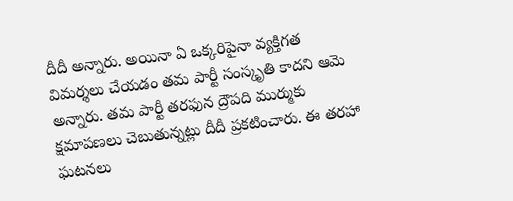దీదీ అన్నారు. అయినా ఏ ఒక్కరిపైనా వ్యక్తిగత విమర్శలు చేయడం తమ పార్టీ సంస్కృతి కాదని ఆమె అన్నారు. తమ పార్టీ తరఫున ద్రౌపది ముర్ముకు క్షమాపణలు చెబుతున్నట్లు దీదీ ప్రకటించారు. ఈ తరహా ఘటనలు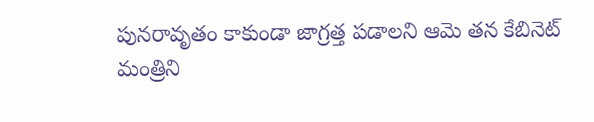పునరావృతం కాకుండా జాగ్రత్త పడాలని ఆమె తన కేబినెట్ మంత్రిని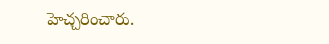హెచ్చరించారు.